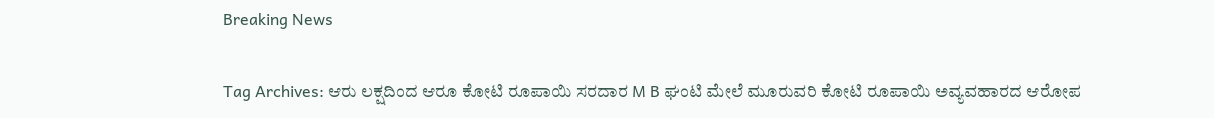Breaking News

Tag Archives: ಆರು ಲಕ್ಷದಿಂದ ಆರೂ ಕೋಟಿ ರೂಪಾಯಿ ಸರದಾರ M B ಘಂಟಿ ಮೇಲೆ ಮೂರುವರಿ ಕೋಟಿ ರೂಪಾಯಿ ಅವ್ಯವಹಾರದ ಆರೋಪ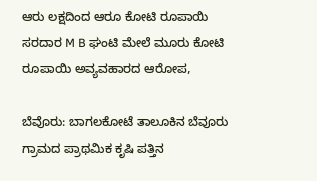ಆರು ಲಕ್ಷದಿಂದ ಆರೂ ಕೋಟಿ ರೂಪಾಯಿ ಸರದಾರ M B ಘಂಟಿ ಮೇಲೆ ಮೂರು ಕೋಟಿ ರೂಪಾಯಿ ಅವ್ಯವಹಾರದ ಆರೋಪ,

ಬೆವೊರು: ಬಾಗಲಕೋಟೆ ತಾಲೂಕಿನ ಬೆವೂರು ಗ್ರಾಮದ ಪ್ರಾಥಮಿಕ ಕೃಷಿ ಪತ್ತಿನ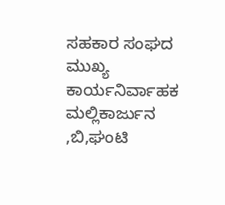ಸಹಕಾರ ಸಂಘದ ಮುಖ್ಯ ಕಾರ್ಯನಿರ್ವಾಹಕ ಮಲ್ಲಿಕಾರ್ಜುನ ,ಬಿ,ಘಂಟಿ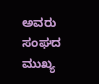ಅವರು ಸಂಘದ ಮುಖ್ಯ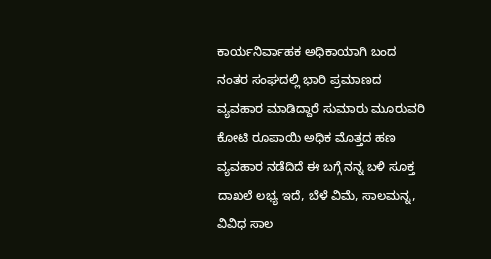ಕಾರ್ಯನಿರ್ವಾಹಕ ಅಧಿಕಾಯಾಗಿ ಬಂದ ನಂತರ ಸಂಘದಲ್ಲಿ ಭಾರಿ ಪ್ರಮಾಣದ ವ್ಯವಹಾರ ಮಾಡಿದ್ದಾರೆ ಸುಮಾರು ಮೂರುವರಿ ಕೋಟಿ ರೂಪಾಯಿ ಅಧಿಕ ಮೊತ್ತದ ಹಣ ವ್ಯವಹಾರ ನಡೆದಿದೆ ಈ ಬಗ್ಗೆ ನನ್ನ ಬಳಿ ಸೂಕ್ತ ದಾಖಲೆ ಲಭ್ಯ ಇದೆ, ಬೆಳೆ ವಿಮೆ, ಸಾಲಮನ್ನ, ವಿವಿಧ ಸಾಲ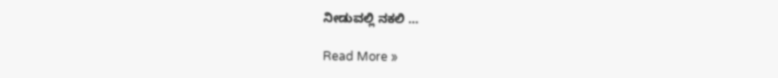ನೀಡುವಲ್ಲಿ ನಕಲಿ …

Read More »